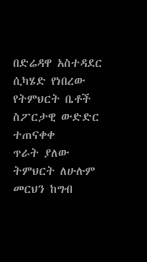በድሬዳዋ አስተዳደር ሲካሄድ የነበረው የትምህርት ቤቶች ስፖርታዊ ውድድር ተጠናቀቀ
ጥራት ያለው ትምህርት ለሁሉም መርህን ከግብ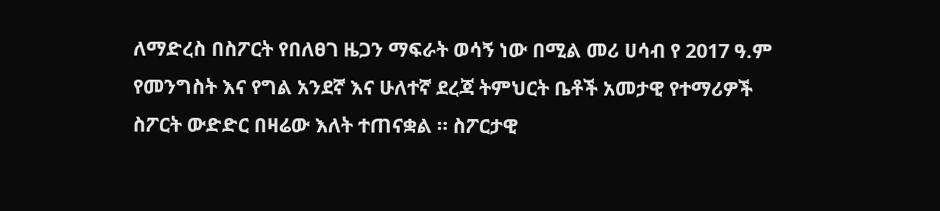ለማድረስ በስፖርት የበለፀገ ዜጋን ማፍራት ወሳኝ ነው በሚል መሪ ሀሳብ የ 2017 ዓ.ም የመንግስት እና የግል አንደኛ እና ሁለተኛ ደረጃ ትምህርት ቤቶች አመታዊ የተማሪዎች ስፖርት ውድድር በዛሬው እለት ተጠናቋል ። ስፖርታዊ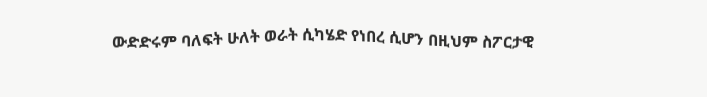ውድድሩም ባለፍት ሁለት ወራት ሲካሄድ የነበረ ሲሆን በዚህም ስፖርታዊ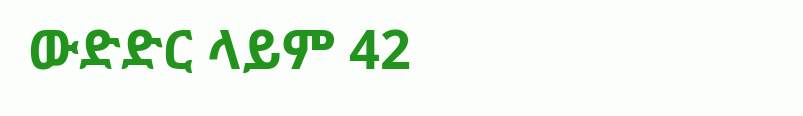ውድድር ላይም 42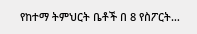የከተማ ትምህርት ቤቶች በ 8 የስፖርት…